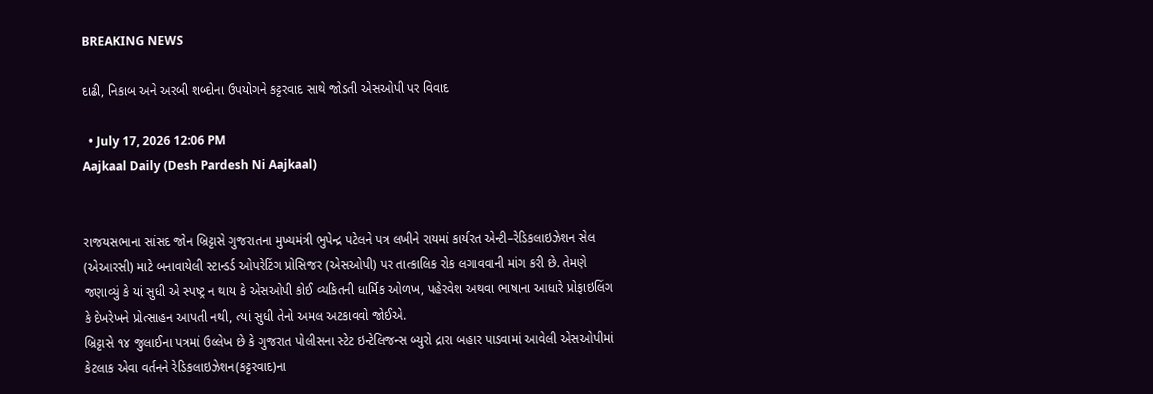BREAKING NEWS

દાઢી, નિકાબ અને અરબી શબ્દોના ઉપયોગને કટ્ટરવાદ સાથે જોડતી એસઓપી પર વિવાદ

  • July 17, 2026 12:06 PM
Aajkaal Daily (Desh Pardesh Ni Aajkaal)


રાજયસભાના સાંસદ જોન બ્રિટ્ટાસે ગુજરાતના મુખ્યમંત્રી ભુપેન્દ્ર પટેલને પત્ર લખીને રાયમાં કાર્યરત એન્ટી–રેડિકલાઇઝેશન સેલ (એઆરસી) માટે બનાવાયેલી સ્ટાન્ડર્ડ ઓપરેટિંગ પ્રોસિજર (એસઓપી) પર તાત્કાલિક રોક લગાવવાની માંગ કરી છે. તેમણે જણાવ્યું કે યાં સુધી એ સ્પષ્ટ્ર ન થાય કે એસઓપી કોઈ વ્યકિતની ધાર્મિક ઓળખ, પહેરવેશ અથવા ભાષાના આધારે પ્રોફાઇલિંગ કે દેખરેખને પ્રોત્સાહન આપતી નથી, ત્યાં સુધી તેનો અમલ અટકાવવો જોઈએ.
બ્રિટ્ટાસે ૧૪ જુલાઈના પત્રમાં ઉલ્લેખ છે કે ગુજરાત પોલીસના સ્ટેટ ઇન્ટેલિજન્સ બ્યુરો દ્રારા બહાર પાડવામાં આવેલી એસઓપીમાં કેટલાક એવા વર્તનને રેડિકલાઇઝેશન(કટ્ટરવાદ)ના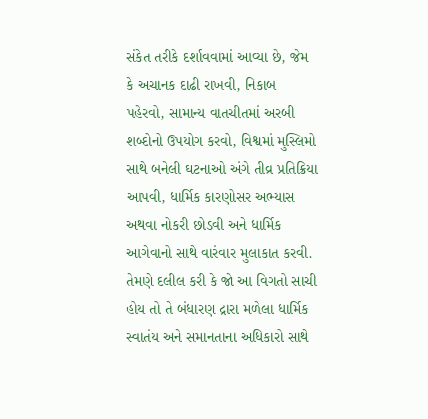સંકેત તરીકે દર્શાવવામાં આવ્યા છે, જેમ કે અચાનક દાઢી રાખવી, નિકાબ પહેરવો, સામાન્ય વાતચીતમાં અરબી શબ્દોનો ઉપયોગ કરવો, વિશ્વમાં મુસ્લિમો સાથે બનેલી ઘટનાઓ અંગે તીવ્ર પ્રતિક્રિયા આપવી, ધાર્મિક કારણોસર અભ્યાસ અથવા નોકરી છોડવી અને ધાર્મિક આગેવાનો સાથે વારંવાર મુલાકાત કરવી.
તેમણે દલીલ કરી કે જો આ વિગતો સાચી હોય તો તે બંધારણ દ્રારા મળેલા ધાર્મિક સ્વાતંય અને સમાનતાના અધિકારો સાથે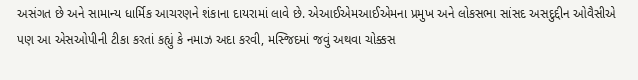અસંગત છે અને સામાન્ય ધાર્મિક આચરણને શંકાના દાયરામાં લાવે છે. એઆઈએમઆઈએમના પ્રમુખ અને લોકસભા સાંસદ અસદુદ્દીન ઓવૈસીએ પણ આ એસઓપીની ટીકા કરતાં કહ્યું કે નમાઝ અદા કરવી, મસ્જિદમાં જવું અથવા ચોક્કસ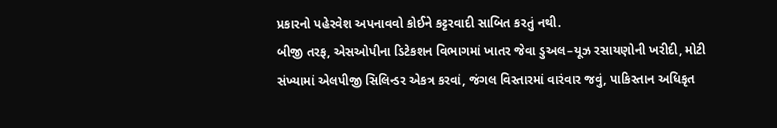પ્રકારનો પહેરવેશ અપનાવવો કોઈને કટ્ટરવાદી સાબિત કરતું નથી.
બીજી તરફ, એસઓપીના ડિટેકશન વિભાગમાં ખાતર જેવા ડુઅલ–યૂઝ રસાયણોની ખરીદી, મોટી સંખ્યામાં એલપીજી સિલિન્ડર એકત્ર કરવાં, જંગલ વિસ્તારમાં વારંવાર જવું, પાકિસ્તાન અધિકૃત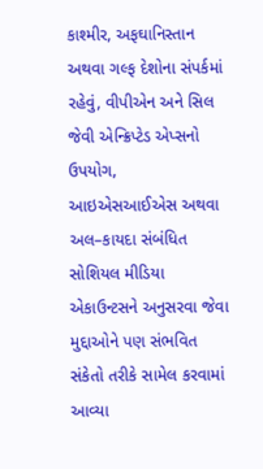કાશ્મીર, અફઘાનિસ્તાન અથવા ગલ્ફ દેશોના સંપર્કમાં રહેવું, વીપીએન અને સિલ જેવી એન્ક્રિપ્ટેડ એપ્સનો ઉપયોગ, આઇએસઆઈએસ અથવા અલ–કાયદા સંબંધિત સોશિયલ મીડિયા એકાઉન્ટસને અનુસરવા જેવા મુદ્દાઓને પણ સંભવિત સંકેતો તરીકે સામેલ કરવામાં આવ્યા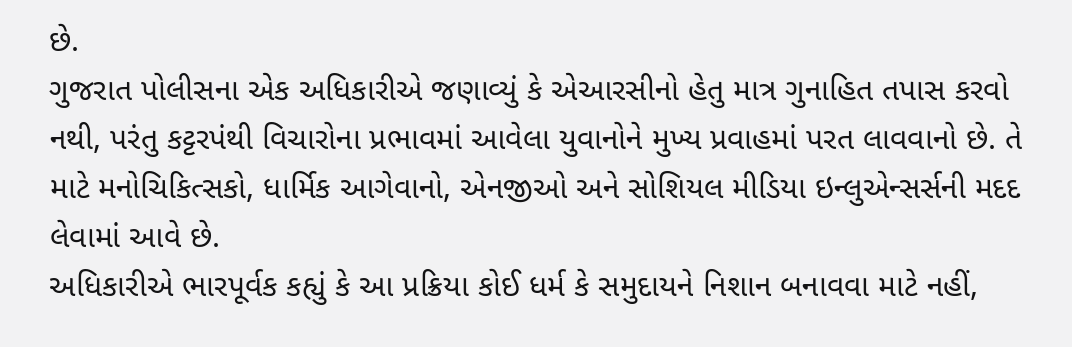છે.
ગુજરાત પોલીસના એક અધિકારીએ જણાવ્યું કે એઆરસીનો હેતુ માત્ર ગુનાહિત તપાસ કરવો નથી, પરંતુ કટ્ટરપંથી વિચારોના પ્રભાવમાં આવેલા યુવાનોને મુખ્ય પ્રવાહમાં પરત લાવવાનો છે. તે માટે મનોચિકિત્સકો, ધાર્મિક આગેવાનો, એનજીઓ અને સોશિયલ મીડિયા ઇન્લુએન્સર્સની મદદ લેવામાં આવે છે.
અધિકારીએ ભારપૂર્વક કહ્યું કે આ પ્રક્રિયા કોઈ ધર્મ કે સમુદાયને નિશાન બનાવવા માટે નહીં,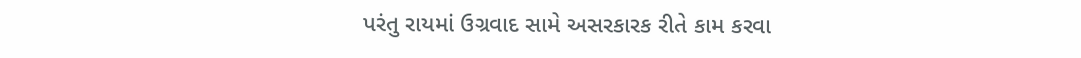પરંતુ રાયમાં ઉગ્રવાદ સામે અસરકારક રીતે કામ કરવા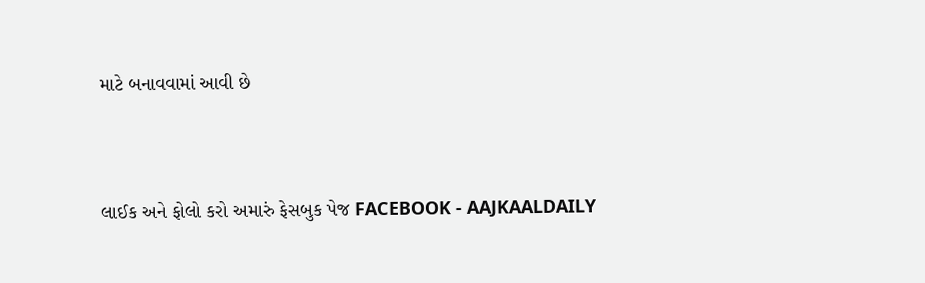માટે બનાવવામાં આવી છે



લાઈક અને ફોલો કરો અમારું ફેસબુક પેજ FACEBOOK - AAJKAALDAILY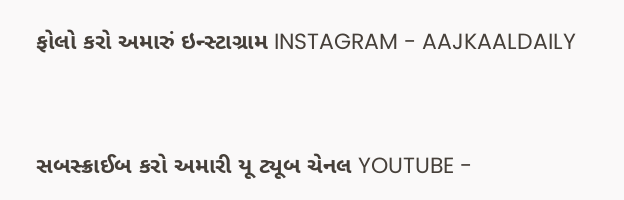ફોલો કરો અમારું ઇન્સ્ટાગ્રામ INSTAGRAM - AAJKAALDAILY


સબસ્ક્રાઈબ કરો અમારી યૂ ટ્યૂબ ચેનલ YOUTUBE -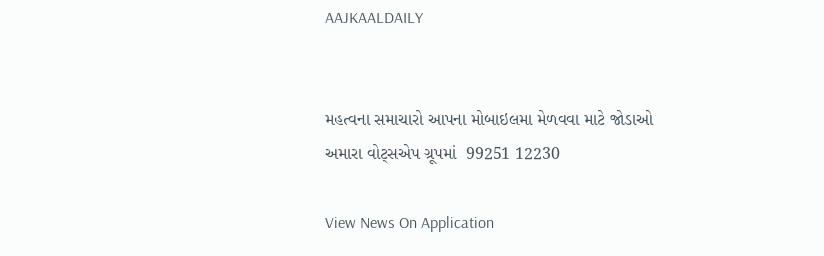AAJKAALDAILY


મહત્વના સમાચારો આપના મોબાઇલમા મેળવવા માટે જોડાઓ અમારા વોટ્સએપ ગ્રૂપમાં  99251 12230

View News On Application